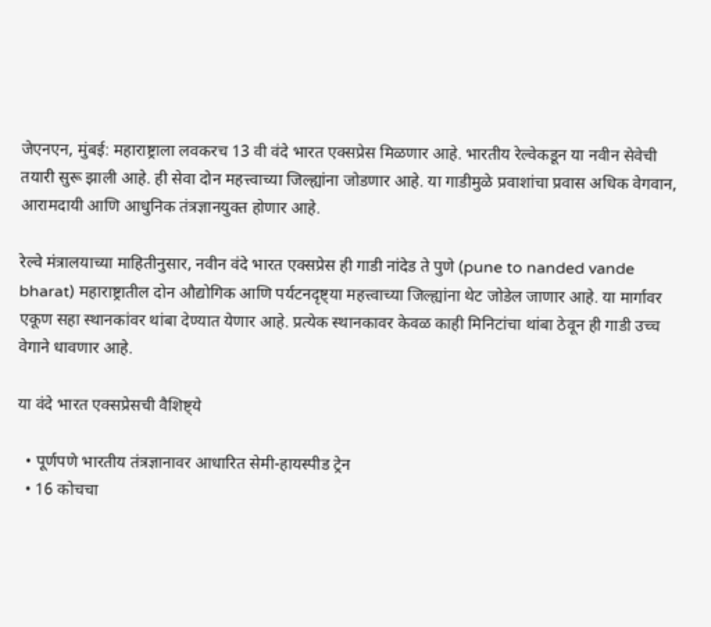जेएनएन, मुंबई: महाराष्ट्राला लवकरच 13 वी वंदे भारत एक्सप्रेस मिळणार आहे. भारतीय रेल्वेकडून या नवीन सेवेची तयारी सुरू झाली आहे. ही सेवा दोन महत्त्वाच्या जिल्ह्यांना जोडणार आहे. या गाडीमुळे प्रवाशांचा प्रवास अधिक वेगवान, आरामदायी आणि आधुनिक तंत्रज्ञानयुक्त होणार आहे.

रेल्वे मंत्रालयाच्या माहितीनुसार, नवीन वंदे भारत एक्सप्रेस ही गाडी नांदेड ते पुणे (pune to nanded vande bharat) महाराष्ट्रातील दोन औद्योगिक आणि पर्यटनदृष्ट्या महत्त्वाच्या जिल्ह्यांना थेट जोडेल जाणार आहे. या मार्गावर एकूण सहा स्थानकांवर थांबा देण्यात येणार आहे. प्रत्येक स्थानकावर केवळ काही मिनिटांचा थांबा ठेवून ही गाडी उच्च वेगाने धावणार आहे.

या वंदे भारत एक्सप्रेसची वैशिष्ट्ये

  • पूर्णपणे भारतीय तंत्रज्ञानावर आधारित सेमी-हायस्पीड ट्रेन
  • 16 कोचचा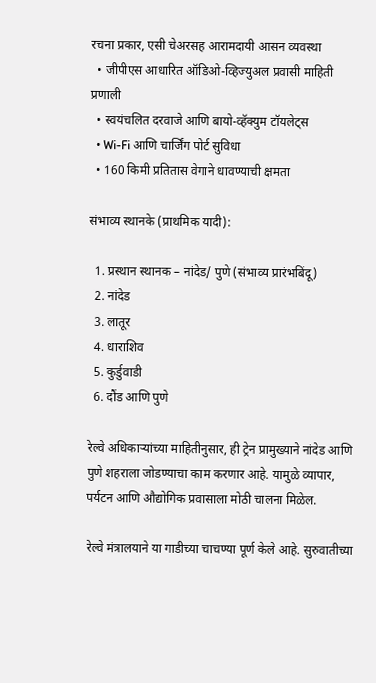रचना प्रकार, एसी चेअरसह आरामदायी आसन व्यवस्था
  • जीपीएस आधारित ऑडिओ-व्हिज्युअल प्रवासी माहिती प्रणाली
  • स्वयंचलित दरवाजे आणि बायो-व्हॅक्युम टॉयलेट्स
  • Wi-Fi आणि चार्जिंग पोर्ट सुविधा
  • 160 किमी प्रतितास वेगाने धावण्याची क्षमता

संभाव्य स्थानके (प्राथमिक यादी):

  1. प्रस्थान स्थानक – नांदेड/ पुणे (संभाव्य प्रारंभबिंदू)
  2. नांदेड
  3. लातूर
  4. धाराशिव
  5. कुर्डुवाडी
  6. दौंड आणि पुणे

रेल्वे अधिकाऱ्यांच्या माहितीनुसार, ही ट्रेन प्रामुख्याने नांदेड आणि पुणे शहराला जोडण्याचा काम करणार आहे. यामुळे व्यापार, पर्यटन आणि औद्योगिक प्रवासाला मोठी चालना मिळेल.

रेल्वे मंत्रालयाने या गाडीच्या चाचण्या पूर्ण केले आहे. सुरुवातीच्या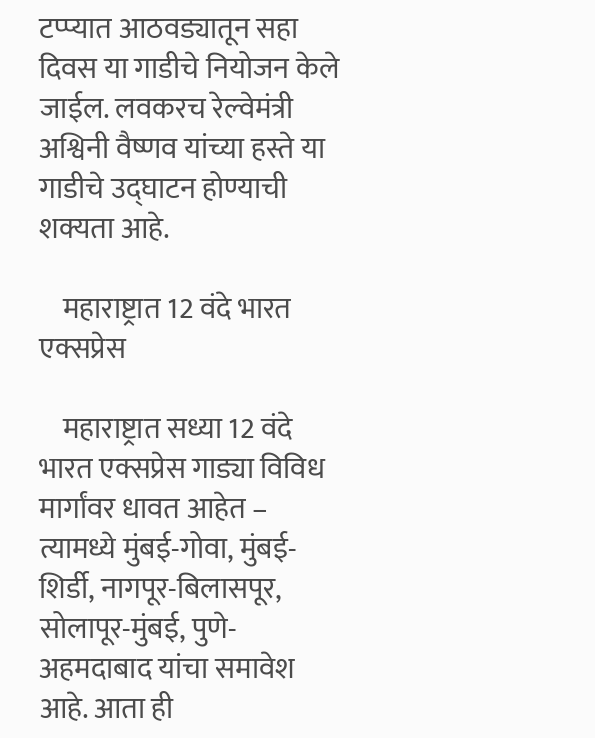टप्प्यात आठवड्यातून सहा दिवस या गाडीचे नियोजन केले जाईल. लवकरच रेल्वेमंत्री अश्विनी वैष्णव यांच्या हस्ते या गाडीचे उद्घाटन होण्याची शक्यता आहे.

    महाराष्ट्रात 12 वंदे भारत एक्सप्रेस

    महाराष्ट्रात सध्या 12 वंदे भारत एक्सप्रेस गाड्या विविध मार्गांवर धावत आहेत – त्यामध्ये मुंबई-गोवा, मुंबई-शिर्डी, नागपूर-बिलासपूर, सोलापूर-मुंबई, पुणे-अहमदाबाद यांचा समावेश आहे. आता ही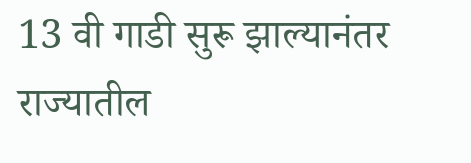13 वी गाडी सुरू झाल्यानंतर राज्यातील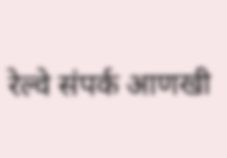रेल्वे संपर्क आणखी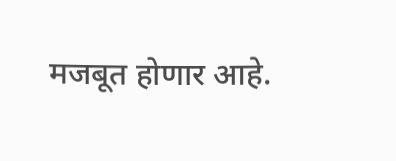मजबूत होणार आहे.